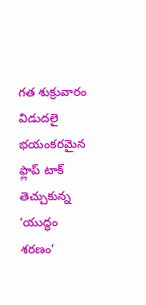గత శుక్రువారం విడుదలై భయంకరమైన ఫ్లాప్ టాక్ తెచ్చుకున్న ‘యుద్ధం శరణం’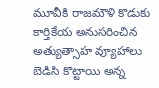మూవీకి రాజమౌళి కొడుకు కార్తికేయ అనుసరించిన అత్యుత్సాహ వ్యూహాలు బెడిసి కొట్టాయి అన్న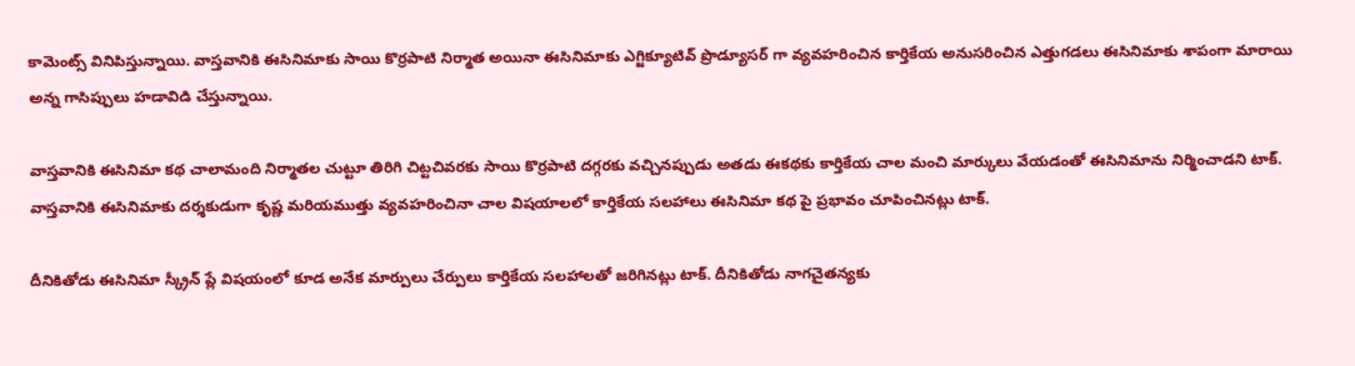కామెంట్స్ వినిపిస్తున్నాయి. వాస్తవానికి ఈసినిమాకు సాయి కొర్రపాటి నిర్మాత అయినా ఈసినిమాకు ఎగ్జిక్యూటివ్ ప్రొడ్యూసర్ గా వ్యవహరించిన కార్తికేయ అనుసరించిన ఎత్తుగడలు ఈసినిమాకు శాపంగా మారాయి అన్న గాసిప్పులు హడావిడి చేస్తున్నాయి.

వాస్తవానికి ఈసినిమా కథ చాలామంది నిర్మాతల చుట్టూ తిరిగి చిట్టచివరకు సాయి కొర్రపాటి దగ్గరకు వచ్చినప్పుడు అతడు ఈకథకు కార్తికేయ చాల మంచి మార్కులు వేయడంతో ఈసినిమాను నిర్మించాడని టాక్. వాస్తవానికి ఈసినిమాకు దర్శకుడుగా కృష్ణ మరియముత్తు వ్యవహరించినా చాల విషయాలలో కార్తికేయ సలహాలు ఈసినిమా కథ పై ప్రభావం చూపించినట్లు టాక్.

దీనికితోడు ఈసినిమా స్క్రీన్ ప్లే విషయంలో కూడ అనేక మార్పులు చేర్పులు కార్తికేయ సలహాలతో జరిగినట్లు టాక్. దీనికితోడు నాగచైతన్యకు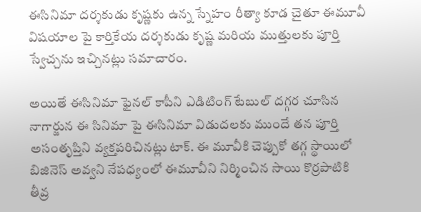ఈసినిమా దర్శకుడు కృష్ణకు ఉన్న స్నేహం రీత్యా కూడ చైతూ ఈమూవీ విషయాల పై కార్తికేయ దర్శకుడు కృష్ణ మరియ ముత్తులకు పూర్తి స్వేచ్చను ఇచ్చినట్లు సమాచారం.

అయితే ఈసినిమా ఫైనల్ కాపీని ఎడిటింగ్ టేబుల్ దగ్గర చూసిన నాగార్జున ఈ సినిమా పై ఈసినిమా విడుదలకు ముందే తన పూర్తి అసంతృప్తిని వ్యక్తపరిచినట్లు టాక్. ఈ మూవీకి చెప్పుకో తగ్గ స్థాయిలో బిజినెస్ అవ్వని నేపధ్యంలో ఈమూవీని నిర్మించిన సాయి కొర్రపాటికి తీవ్ర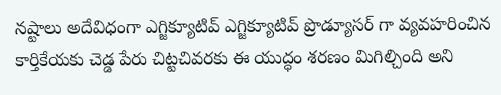నష్టాలు అదేవిధంగా ఎగ్జిక్యూటివ్ ఎగ్జిక్యూటివ్ ప్రొడ్యూసర్ గా వ్యవహరించిన కార్తికేయకు చెడ్డ పేరు చిట్టచివరకు ఈ యుద్ధం శరణం మిగిల్చింది అని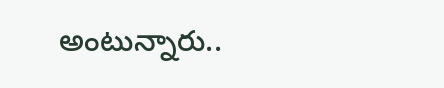అంటున్నారు..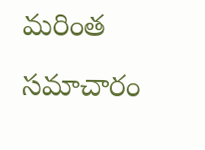మరింత సమాచారం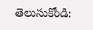తెలుసుకోండి: